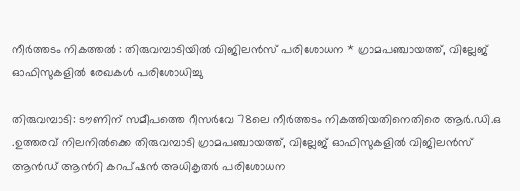നീർത്തടം നികത്തൽ : തിരുവമ്പാടിയിൽ വിജിലൻസ് പരിശോധന * ഗ്രാമപഞ്ചായത്ത്, വില്ലേജ് ഓഫിസുകളിൽ രേഖകൾ പരിശോധിച്ചു

തിരുവമ്പാടി: ടൗണിന് സമീപത്തെ റീസർവേ 78ലെ നീർത്തടം നികത്തിയതിനെതിരെ ആർ.ഡി.ഒ .ഉത്തരവ് നിലനിൽക്കെ തിരുവമ്പാടി ഗ്രാമപഞ്ചായത്ത്, വില്ലേജ് ഓഫിസുകളിൽ വിജിലൻസ് ആൻഡ് ആൻറി കറപ്ഷൻ അധികൃതർ പരിശോധന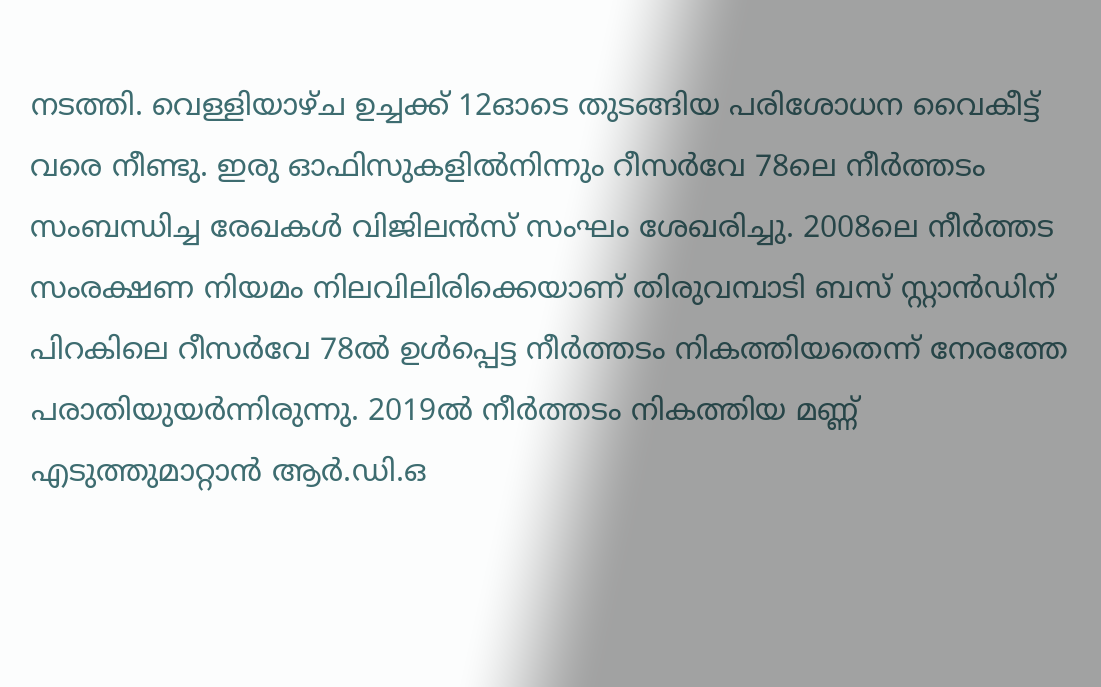നടത്തി. വെള്ളിയാഴ്ച ഉച്ചക്ക് 12ഓടെ തുടങ്ങിയ പരിശോധന വൈകീട്ട് വരെ നീണ്ടു. ഇരു ഓഫിസുകളിൽനിന്നും റീസർവേ 78ലെ നീർത്തടം സംബന്ധിച്ച രേഖകൾ വിജിലൻസ് സംഘം ശേഖരിച്ചു. 2008ലെ നീർത്തട സംരക്ഷണ നിയമം നിലവിലിരിക്കെയാണ് തിരുവമ്പാടി ബസ് സ്റ്റാൻഡിന് പിറകിലെ റീസർവേ 78ൽ ഉൾപ്പെട്ട നീർത്തടം നികത്തിയതെന്ന് നേരത്തേ പരാതിയുയർന്നിരുന്നു. 2019ൽ നീർത്തടം നികത്തിയ മണ്ണ് എടുത്തുമാറ്റാൻ ആർ.ഡി.ഒ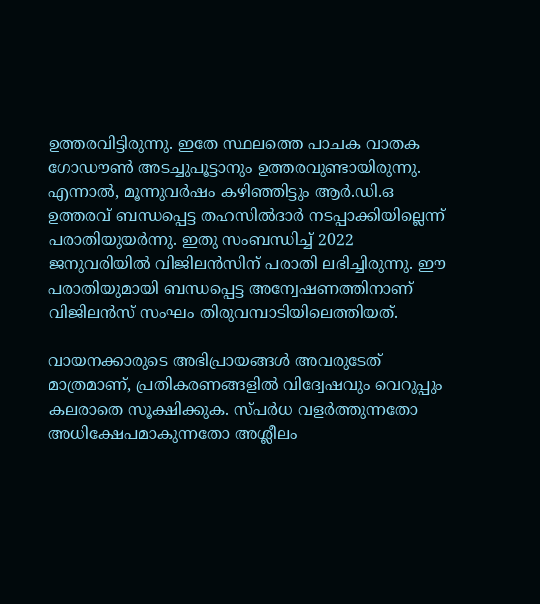ഉത്തരവിട്ടിരുന്നു. ഇതേ സ്ഥലത്തെ പാചക വാതക ഗോഡൗൺ അടച്ചുപൂട്ടാനും ഉത്തരവുണ്ടായിരുന്നു. എന്നാൽ, മൂന്നുവർഷം കഴിഞ്ഞിട്ടും ആർ.ഡി.ഒ ഉത്തരവ് ബന്ധപ്പെട്ട തഹസിൽദാർ നടപ്പാക്കിയില്ലെന്ന് പരാതിയുയർന്നു. ഇതു സംബന്ധിച്ച് 2022 ജനുവരിയിൽ വിജിലൻസിന് പരാതി ലഭിച്ചിരുന്നു. ഈ പരാതിയുമായി ബന്ധപ്പെട്ട അന്വേഷണത്തിനാണ് വിജിലൻസ് സംഘം തിരുവമ്പാടിയിലെത്തിയത്.

വായനക്കാരുടെ അഭിപ്രായങ്ങള്‍ അവരുടേത് മാത്രമാണ്, പ്രതികരണങ്ങളിൽ വിദ്വേഷവും വെറുപ്പും കലരാതെ സൂക്ഷിക്കുക. സ്പർധ വളർത്തുന്നതോ അധിക്ഷേപമാകുന്നതോ അശ്ലീലം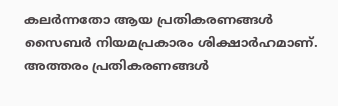കലർന്നതോ ആയ പ്രതികരണങ്ങൾ സൈബർ നിയമപ്രകാരം ശിക്ഷാർഹമാണ്. അത്തരം പ്രതികരണങ്ങൾ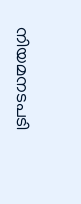നിയമനടപടി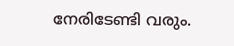നേരിടേണ്ടി വരും.